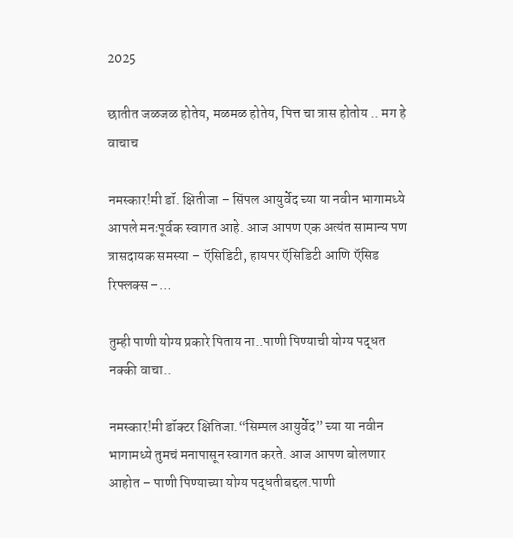2025

छातीत जळजळ होतेय, मळमळ होतेय, पित्त चा त्रास होतोय .. मग हे वाचाच

नमस्कार!मी डॉ. क्षितीजा – सिंपल आयुर्वेद च्या या नवीन भागामध्ये आपले मनःपूर्वक स्वागत आहे. आज आपण एक अत्यंत सामान्य पण त्रासदायक समस्या – ऍसिडिटी, हायपर ऍसिडिटी आणि ऍसिड रिफ्लक्स –…

तुम्ही पाणी योग्य प्रकारे पिताय ना..पाणी पिण्याची योग्य पद्धत नक्की वाचा..

नमस्कार!मी डॉक्टर क्षितिजा.“सिम्पल आयुर्वेद” च्या या नवीन भागामध्ये तुमचं मनापासून स्वागत करते. आज आपण बोलणार आहोत – पाणी पिण्याच्या योग्य पद्धतीबद्दल.पाणी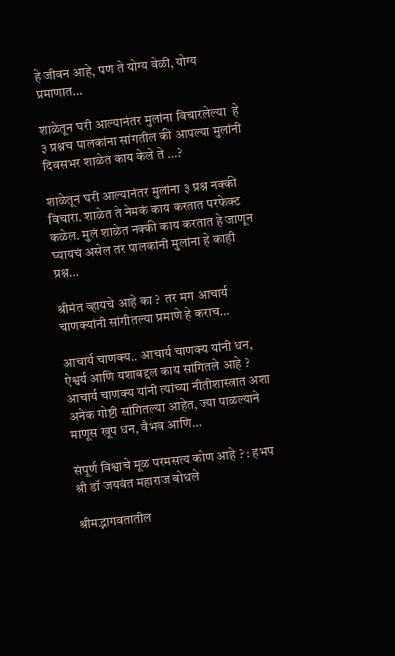हे जीवन आहे, पण ते योग्य वेळी, योग्य प्रमाणात…

शाळेतून घरी आल्यानंतर मुलांना विचारलेल्या  हे ३ प्रश्नच पालकांना सांगतील की आपल्या मुलांनी दिवसभर शाळेत काय केले ते …?

शाळेतून घरी आल्यानंतर मुलांना ३ प्रश्न नक्की विचारा. शाळेत ते नेमकं काय करतात परफेक्ट कळेल. मुलं शाळेत नक्की काय करतात हे जाणून घ्यायचं असेल तर पालकांनी मुलांना हे काही प्रश्न…

श्रीमंत व्हायचे आहे का ?  तर मग आचार्य चाणक्यांनी सांगीतल्या प्रमाणे हे कराच…

आचार्य चाणक्य.. आचार्य चाणक्य यांनी धन, ऐश्वर्य आणि यशाबद्दल काय सांगितले आहे ? आचार्य चाणक्य यांनी त्यांच्या नीतीशास्त्रात अशा अनेक गोष्टी सांगितल्या आहेत, ज्या पाळल्याने माणूस खूप धन, वैभव आणि…

संपूर्ण विश्वाचे मूळ परमसत्य कोण आहे ? : हभप श्री डॉ जयवंत महाराज बोधले

श्रीमद्भागवतातील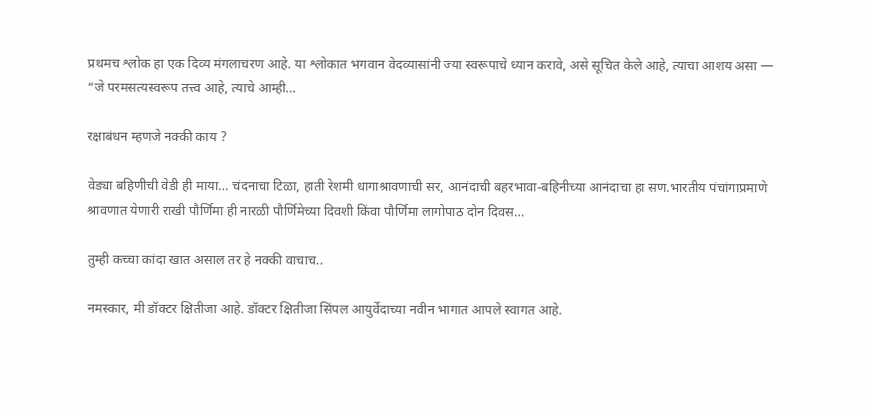प्रथमच श्लोक हा एक दिव्य मंगलाचरण आहे. या श्लोकात भगवान वेदव्यासांनी ज्या स्वरूपाचे ध्यान करावे, असे सूचित केले आहे, त्याचा आशय असा — “जे परमसत्यस्वरूप तत्त्व आहे, त्याचे आम्ही…

रक्षाबंधन म्हणजे नक्की काय ?

वेड्या बहिणीची वेडी ही माया… चंदनाचा टिळा, हाती रेशमी धागाश्रावणाची सर, आनंदाची बहरभावा-बहिनीच्या आनंदाचा हा सण.भारतीय पंचांगाप्रमाणे श्रावणात येणारी राखी पौर्णिमा ही नारळी पौर्णिमेच्या दिवशी किंवा पौर्णिमा लागोपाठ दोन दिवस…

तुम्ही कच्चा कांदा खात असाल तर हे नक्की वाचाच..

नमस्कार, मी डॉक्टर क्षितीजा आहे. डॉक्टर क्षितीजा सिंपल आयुर्वेदाच्या नवीन भागात आपले स्वागत आहे.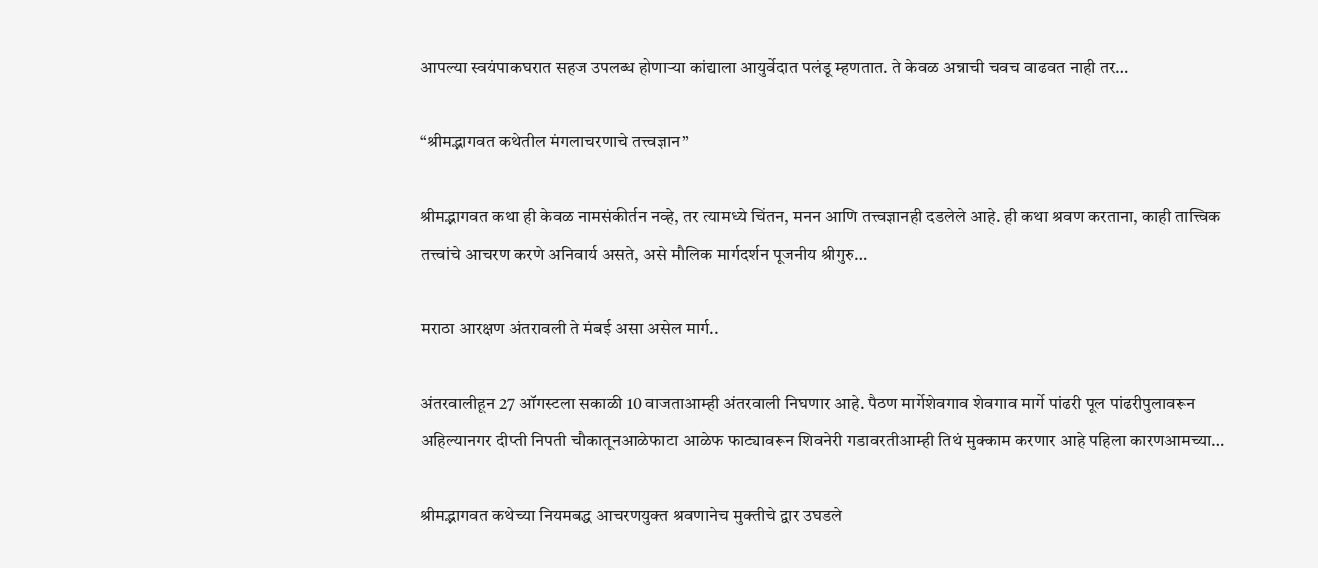आपल्या स्वयंपाकघरात सहज उपलब्ध होणाऱ्या कांद्याला आयुर्वेदात पलंडू म्हणतात. ते केवळ अन्नाची चवच वाढवत नाही तर…

“श्रीमद्भागवत कथेतील मंगलाचरणाचे तत्त्वज्ञान”

श्रीमद्भागवत कथा ही केवळ नामसंकीर्तन नव्हे, तर त्यामध्ये चिंतन, मनन आणि तत्त्वज्ञानही दडलेले आहे. ही कथा श्रवण करताना, काही तात्त्विक तत्त्वांचे आचरण करणे अनिवार्य असते, असे मौलिक मार्गदर्शन पूजनीय श्रीगुरु…

मराठा आरक्षण अंतरावली ते मंबई असा असेल मार्ग..

अंतरवालीहून 27 ऑगस्टला सकाळी 10 वाजताआम्ही अंतरवाली निघणार आहे. पैठण मार्गेशेवगाव शेवगाव मार्गे पांढरी पूल पांढरीपुलावरून अहिल्यानगर दीप्ती निपती चौकातूनआळेफाटा आळेफ फाट्यावरून शिवनेरी गडावरतीआम्ही तिथं मुक्काम करणार आहे पहिला कारणआमच्या…

श्रीमद्भागवत कथेच्या नियमबद्ध आचरणयुक्त श्रवणानेच मुक्तीचे द्वार उघडले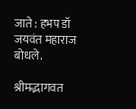जाते : हभप डॉ जयवंत महाराज बोधले.

श्रीमद्भागवत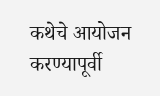कथेचे आयोजन करण्यापूर्वी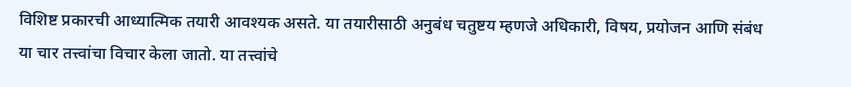विशिष्ट प्रकारची आध्यात्मिक तयारी आवश्यक असते. या तयारीसाठी अनुबंध चतुष्टय म्हणजे अधिकारी, विषय, प्रयोजन आणि संबंध या चार तत्त्वांचा विचार केला जातो. या तत्त्वांचे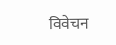विवेचन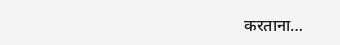करताना…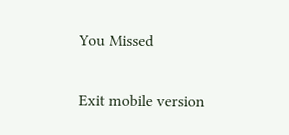You Missed

Exit mobile version